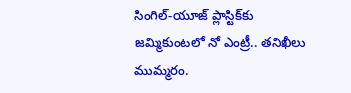సింగిల్-యూజ్ ప్లాస్టిక్‌కు జమ్మికుంటలో నో ఎంట్రీ.. తనిఖీలు ముమ్మరం.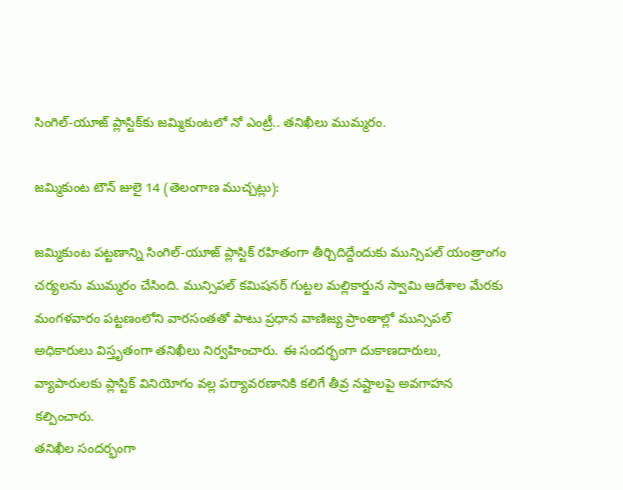సింగిల్-యూజ్ ప్లాస్టిక్‌కు జమ్మికుంటలో నో ఎంట్రీ.. తనిఖీలు ముమ్మరం.

జమ్మికుంట టౌన్ జులై 14 (తెలంగాణ ముచ్చట్లు):

జమ్మికుంట పట్టణాన్ని సింగిల్-యూజ్ ప్లాస్టిక్ రహితంగా తీర్చిదిద్దేందుకు మున్సిపల్ యంత్రాంగం చర్యలను ముమ్మరం చేసింది. మున్సిపల్ కమిషనర్ గుట్టల మల్లికార్జున స్వామి ఆదేశాల మేరకు మంగళవారం పట్టణంలోని వారసంతతో పాటు ప్రధాన వాణిజ్య ప్రాంతాల్లో మున్సిపల్ అధికారులు విస్తృతంగా తనిఖీలు నిర్వహించారు. ఈ సందర్భంగా దుకాణదారులు, వ్యాపారులకు ప్లాస్టిక్ వినియోగం వల్ల పర్యావరణానికి కలిగే తీవ్ర నష్టాలపై అవగాహన కల్పించారు.
తనిఖీల సందర్భంగా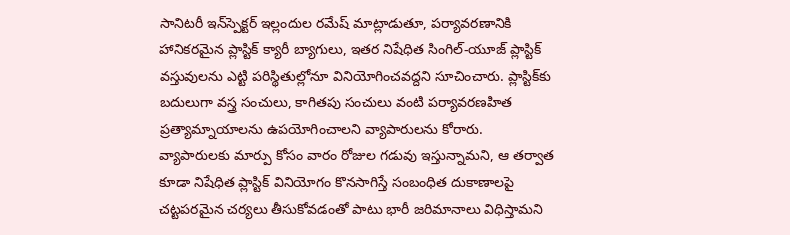సానిటరీ ఇన్‌స్పెక్టర్ ఇల్లందుల రమేష్ మాట్లాడుతూ, పర్యావరణానికి హానికరమైన ప్లాస్టిక్ క్యారీ బ్యాగులు, ఇతర నిషేధిత సింగిల్-యూజ్ ప్లాస్టిక్ వస్తువులను ఎట్టి పరిస్థితుల్లోనూ వినియోగించవద్దని సూచించారు. ప్లాస్టిక్‌కు బదులుగా వస్త్ర సంచులు, కాగితపు సంచులు వంటి పర్యావరణహిత ప్రత్యామ్నాయాలను ఉపయోగించాలని వ్యాపారులను కోరారు.
వ్యాపారులకు మార్పు కోసం వారం రోజుల గడువు ఇస్తున్నామని, ఆ తర్వాత కూడా నిషేధిత ప్లాస్టిక్ వినియోగం కొనసాగిస్తే సంబంధిత దుకాణాలపై చట్టపరమైన చర్యలు తీసుకోవడంతో పాటు భారీ జరిమానాలు విధిస్తామని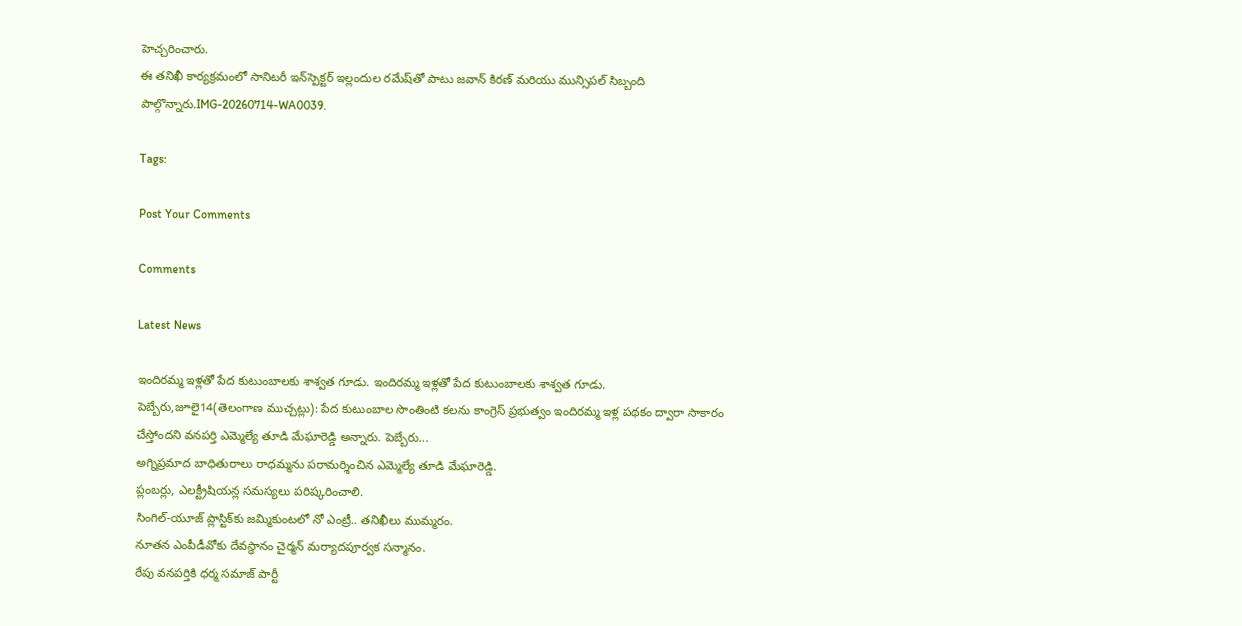హెచ్చరించారు.
ఈ తనిఖీ కార్యక్రమంలో సానిటరీ ఇన్‌స్పెక్టర్ ఇల్లందుల రమేష్‌తో పాటు జవాన్ కిరణ్ మరియు మున్సిపల్ సిబ్బంది పాల్గొన్నారు.IMG-20260714-WA0039.

Tags:

Post Your Comments

Comments

Latest News

ఇందిరమ్మ ఇళ్లతో పేద కుటుంబాలకు శాశ్వత గూడు. ఇందిరమ్మ ఇళ్లతో పేద కుటుంబాలకు శాశ్వత గూడు.
పెబ్బేరు,జూలై14(తెలంగాణ ముచ్చట్లు): పేద కుటుంబాల సొంతింటి కలను కాంగ్రెస్ ప్రభుత్వం ఇందిరమ్మ ఇళ్ల పథకం ద్వారా సాకారం చేస్తోందని వనపర్తి ఎమ్మెల్యే తూడి మేఘారెడ్డి అన్నారు. పెబ్బేరు...
అగ్నిప్రమాద బాధితురాలు రాధమ్మను పరామర్శించిన ఎమ్మెల్యే తూడి మేఘారెడ్డి.
ప్లంబర్లు, ఎలక్ట్రీషియన్ల సమస్యలు పరిష్కరించాలి.
సింగిల్-యూజ్ ప్లాస్టిక్‌కు జమ్మికుంటలో నో ఎంట్రీ.. తనిఖీలు ముమ్మరం.
నూతన ఎంపీడీవోకు దేవస్థానం చైర్మన్ మర్యాదపూర్వక సన్మానం.
రేపు వనపర్తికి ధర్మ సమాజ్ పార్టీ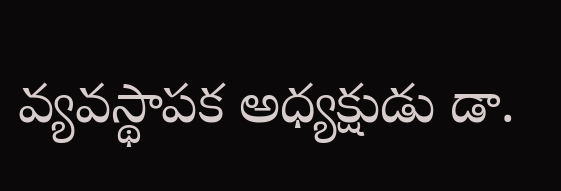వ్యవస్థాపక అధ్యక్షుడు డా.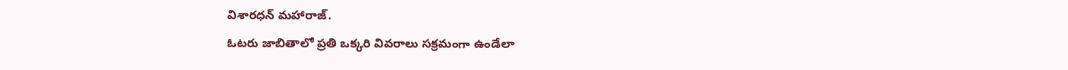విశారధన్ మహారాజ్.
ఓటరు జాబితాలో ప్రతి ఒక్కరి వివరాలు సక్రమంగా ఉండేలా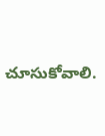చూసుకోవాలి.